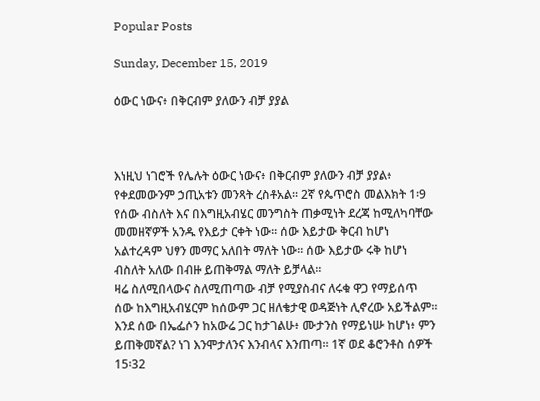Popular Posts

Sunday, December 15, 2019

ዕውር ነውና፥ በቅርብም ያለውን ብቻ ያያል



እነዚህ ነገሮች የሌሉት ዕውር ነውና፥ በቅርብም ያለውን ብቻ ያያል፥ የቀደመውንም ኃጢአቱን መንጻት ረስቶአል። 2ኛ የጴጥሮስ መልእክት 1፡9
የሰው ብስለት እና በእግዚአብሄር መንግስት ጠቃሚነት ደረጃ ከሚለካባቸው መመዘኛዎች አንዱ የእይታ ርቀት ነው፡፡ ሰው እይታው ቅርብ ከሆነ አልተረዳም ህፃን መማር አለበት ማለት ነው፡፡ ሰው እይታው ሩቅ ከሆነ ብስለት አለው በብዙ ይጠቅማል ማለት ይቻላል፡፡
ዛሬ ስለሚበላውና ስለሚጠጣው ብቻ የሚያስብና ለሩቁ ዋጋ የማይሰጥ ሰው ከእግዚአብሄርም ከሰውም ጋር ዘለቄታዊ ወዳጅነት ሊኖረው አይችልም፡፡
እንደ ሰው በኤፌሶን ከአውሬ ጋር ከታገልሁ፥ ሙታንስ የማይነሡ ከሆነ፥ ምን ይጠቅመኛል? ነገ እንሞታለንና እንብላና እንጠጣ። 1ኛ ወደ ቆሮንቶስ ሰዎች 15፡32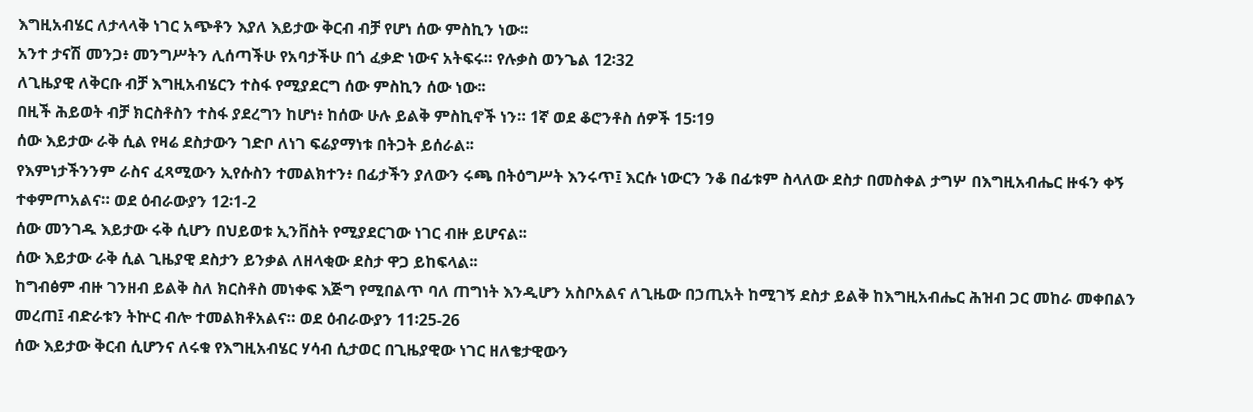እግዚአብሄር ለታላላቅ ነገር አጭቶን እያለ እይታው ቅርብ ብቻ የሆነ ሰው ምስኪን ነው፡፡
አንተ ታናሽ መንጋ፥ መንግሥትን ሊሰጣችሁ የአባታችሁ በጎ ፈቃድ ነውና አትፍሩ። የሉቃስ ወንጌል 12፡32
ለጊዜያዊ ለቅርቡ ብቻ እግዚአብሄርን ተስፋ የሚያደርግ ሰው ምስኪን ሰው ነው፡፡
በዚች ሕይወት ብቻ ክርስቶስን ተስፋ ያደረግን ከሆነ፥ ከሰው ሁሉ ይልቅ ምስኪኖች ነን። 1ኛ ወደ ቆሮንቶስ ሰዎች 15፡19
ሰው እይታው ራቅ ሲል የዛሬ ደስታውን ገድቦ ለነገ ፍሬያማነቱ በትጋት ይሰራል፡፡
የእምነታችንንም ራስና ፈጻሚውን ኢየሱስን ተመልክተን፥ በፊታችን ያለውን ሩጫ በትዕግሥት እንሩጥ፤ እርሱ ነውርን ንቆ በፊቱም ስላለው ደስታ በመስቀል ታግሦ በእግዚአብሔር ዙፋን ቀኝ ተቀምጦአልና። ወደ ዕብራውያን 12፡1-2
ሰው መንገዱ እይታው ሩቅ ሲሆን በህይወቱ ኢንቨስት የሚያደርገው ነገር ብዙ ይሆናል፡፡
ሰው እይታው ራቅ ሲል ጊዜያዊ ደስታን ይንቃል ለዘላቂው ደስታ ዋጋ ይከፍላል፡፡
ከግብፅም ብዙ ገንዘብ ይልቅ ስለ ክርስቶስ መነቀፍ እጅግ የሚበልጥ ባለ ጠግነት እንዲሆን አስቦአልና ለጊዜው በኃጢአት ከሚገኝ ደስታ ይልቅ ከእግዚአብሔር ሕዝብ ጋር መከራ መቀበልን መረጠ፤ ብድራቱን ትኵር ብሎ ተመልክቶአልና። ወደ ዕብራውያን 11፡25-26
ሰው እይታው ቅርብ ሲሆንና ለሩቁ የእግዚአብሄር ሃሳብ ሲታወር በጊዜያዊው ነገር ዘለቄታዊውን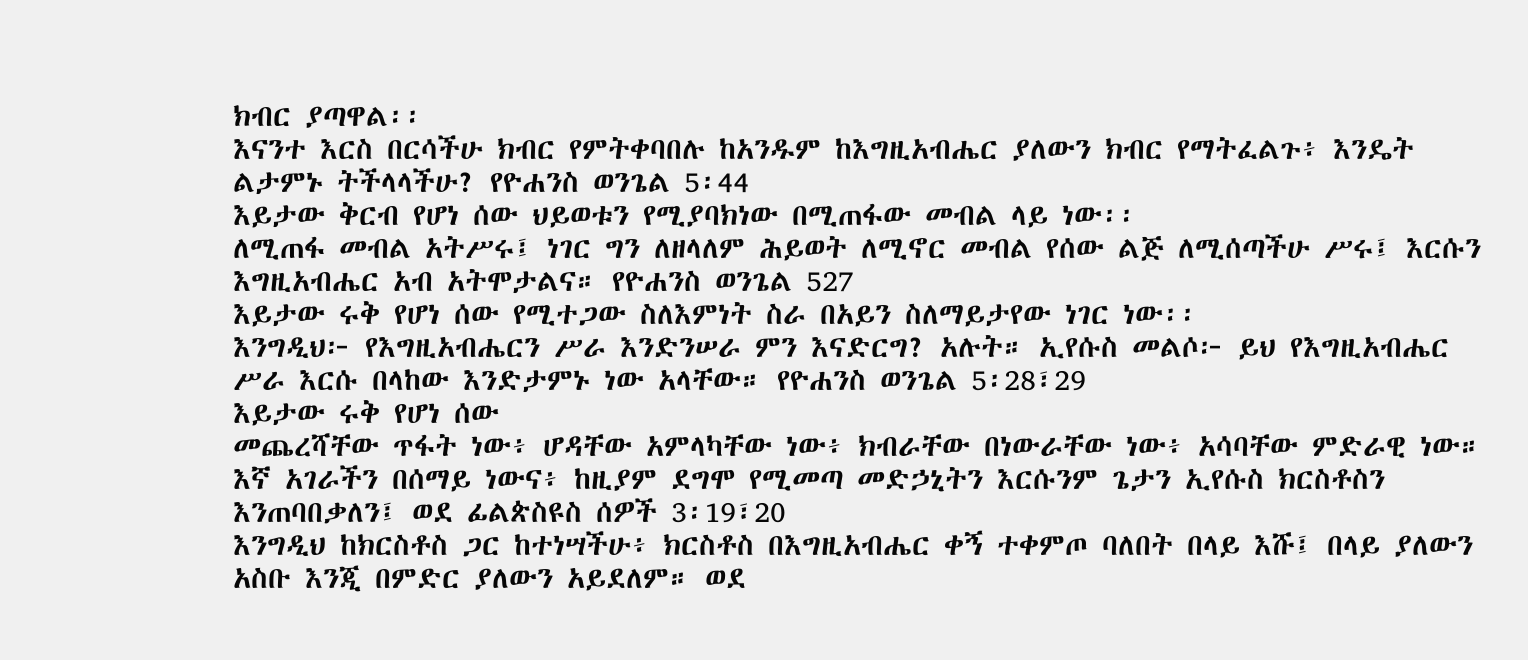ክብር ያጣዋል፡፡
እናንተ እርስ በርሳችሁ ክብር የምትቀባበሉ ከአንዱም ከእግዚአብሔር ያለውን ክብር የማትፈልጉ፥ እንዴት ልታምኑ ትችላላችሁ? የዮሐንስ ወንጌል 5፡44
እይታው ቅርብ የሆነ ሰው ህይወቱን የሚያባክነው በሚጠፋው መብል ላይ ነው፡፡
ለሚጠፋ መብል አትሥሩ፤ ነገር ግን ለዘላለም ሕይወት ለሚኖር መብል የሰው ልጅ ለሚሰጣችሁ ሥሩ፤ እርሱን እግዚአብሔር አብ አትሞታልና። የዮሐንስ ወንጌል 527
እይታው ሩቅ የሆነ ሰው የሚተጋው ስለእምነት ስራ በአይን ስለማይታየው ነገር ነው፡፡
እንግዲህ፦ የእግዚአብሔርን ሥራ እንድንሠራ ምን እናድርግ? አሉት። ኢየሱስ መልሶ፦ ይህ የእግዚአብሔር ሥራ እርሱ በላከው እንድታምኑ ነው አላቸው። የዮሐንስ ወንጌል 5፡28፣29
እይታው ሩቅ የሆነ ሰው
መጨረሻቸው ጥፋት ነው፥ ሆዳቸው አምላካቸው ነው፥ ክብራቸው በነውራቸው ነው፥ አሳባቸው ምድራዊ ነው። እኛ አገራችን በሰማይ ነውና፥ ከዚያም ደግሞ የሚመጣ መድኃኒትን እርሱንም ጌታን ኢየሱስ ክርስቶስን እንጠባበቃለን፤ ወደ ፊልጵስዩስ ሰዎች 3፡19፣20
እንግዲህ ከክርስቶስ ጋር ከተነሣችሁ፥ ክርስቶስ በእግዚአብሔር ቀኝ ተቀምጦ ባለበት በላይ እሹ፤ በላይ ያለውን አስቡ እንጂ በምድር ያለውን አይደለም። ወደ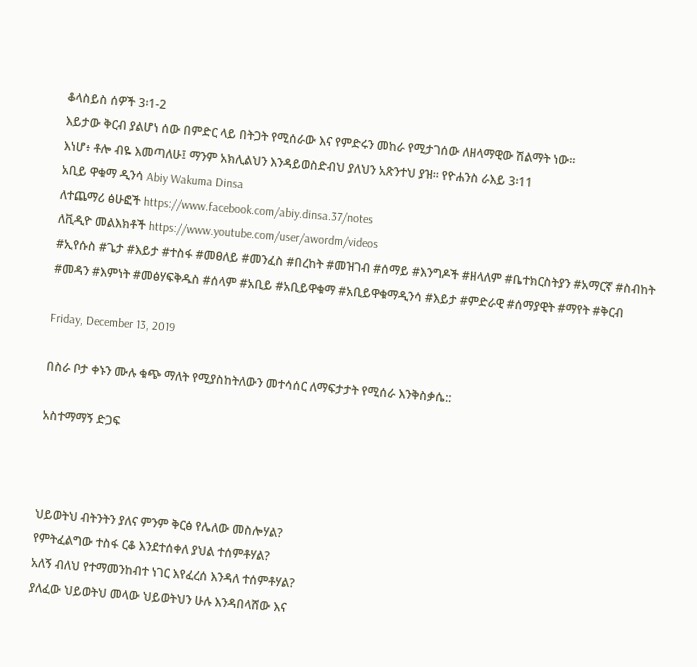ቆላስይስ ሰዎች 3፡1-2
እይታው ቅርብ ያልሆነ ሰው በምድር ላይ በትጋት የሚሰራው እና የምድሩን መከራ የሚታገሰው ለዘላማዊው ሽልማት ነው፡፡
እነሆ፥ ቶሎ ብዬ እመጣለሁ፤ ማንም አክሊልህን እንዳይወስድብህ ያለህን አጽንተህ ያዝ። የዮሐንስ ራእይ 3፡11
አቢይ ዋቁማ ዲንሳ Abiy Wakuma Dinsa
ለተጨማሪ ፅሁፎች https://www.facebook.com/abiy.dinsa.37/notes
ለቪዲዮ መልእክቶች https://www.youtube.com/user/awordm/videos
#ኢየሱስ #ጌታ #እይታ #ተስፋ #መፀለይ #መንፈስ #በረከት #መዝገብ #ሰማይ #እንግዶች #ዘላለም #ቤተክርስትያን #አማርኛ #ስብከት #መዳን #እምነት #መፅሃፍቅዱስ #ሰላም #አቢይ #አቢይዋቁማ #አቢይዋቁማዲንሳ #እይታ #ምድራዊ #ሰማያዊት #ማየት #ቅርብ

Friday, December 13, 2019

በስራ ቦታ ቀኑን ሙሉ ቁጭ ማለት የሚያስከትለውን መተሳሰር ለማፍታታት የሚሰራ እንቅስቃሴ::

አስተማማኝ ድጋፍ



ህይወትህ ብትንትን ያለና ምንም ቅርፅ የሌለው መስሎሃል?
የምትፈልግው ተስፋ ርቆ እንደተሰቀለ ያህል ተሰምቶሃል?
አለኝ ብለህ የተማመንከብተ ነገር እየፈረሰ እንዳለ ተሰምቶሃል?
ያለፈው ህይወትህ መላው ህይወትህን ሁሉ እንዳበላሸው እና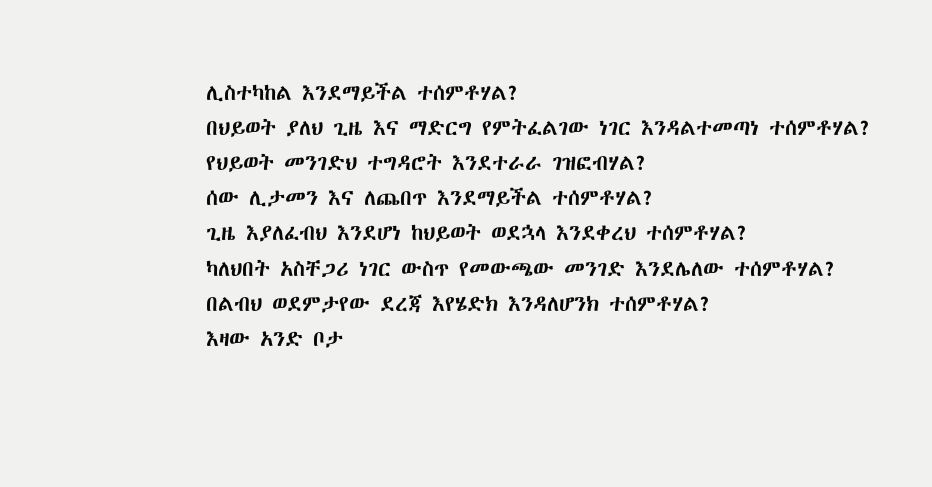ሊስተካከል እንደማይችል ተሰምቶሃል?
በህይወት ያለህ ጊዜ እና ማድርግ የምትፈልገው ነገር እንዳልተመጣነ ተሰምቶሃል?
የህይወት መንገድህ ተግዳሮት እንደተራራ ገዝፎብሃል?
ሰው ሊታመን እና ለጨበጥ እንደማይችል ተሰምቶሃል?
ጊዜ እያለፈብህ እንደሆነ ከህይወት ወደኋላ እንደቀረህ ተሰምቶሃል?
ካለህበት አስቸጋሪ ነገር ውስጥ የመውጫው መንገድ እንደሌለው ተሰምቶሃል?
በልብህ ወደምታየው ደረጃ እየሄድክ እንዳለሆንክ ተሰምቶሃል?
እዛው አንድ ቦታ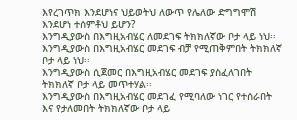እየረገጥክ እንደሆነና ህይወትህ ለውጥ የሌለው ድግግሞሽ እንደሆነ ተሰምቶህ ይሆን?
እንግዲያውስ በእግዚአብሄር ለመደገፍ ትክክለኛው ቦታ ላይ ነህ፡፡
እንግዲያውስ በእግዚአብሄር መደገፍ ብቻ የሚጠቅምበት ትክክለኛ ቦታ ላይ ነህ፡፡
እንግዲያውስ ሲጀመር በእግዚአብሄር መደገፍ ያስፈለገበት ትክክለኛ ቦታ ላይ መጥተሃል፡፡
እንግዲያውስ በእግዚአብሄር መደገፈ የሚባለው ነገር የተሰራበት እና የታለመበት ትክክለኛው ቦታ ላይ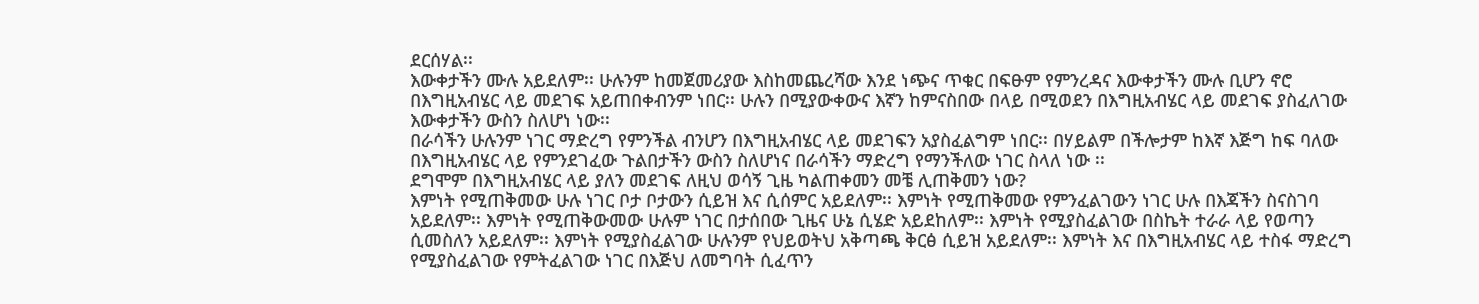ደርሰሃል፡፡
እውቀታችን ሙሉ አይደለም፡፡ ሁሉንም ከመጀመሪያው እስከመጨረሻው እንደ ነጭና ጥቁር በፍፁም የምንረዳና እውቀታችን ሙሉ ቢሆን ኖሮ በእግዚአብሄር ላይ መደገፍ አይጠበቀብንም ነበር፡፡ ሁሉን በሚያውቀውና እኛን ከምናስበው በላይ በሚወደን በእግዚአብሄር ላይ መደገፍ ያስፈለገው እውቀታችን ውስን ስለሆነ ነው፡፡
በራሳችን ሁሉንም ነገር ማድረግ የምንችል ብንሆን በእግዚአብሄር ላይ መደገፍን አያስፈልግም ነበር፡፡ በሃይልም በችሎታም ከእኛ እጅግ ከፍ ባለው በእግዚአብሄር ላይ የምንደገፈው ጉልበታችን ውስን ስለሆነና በራሳችን ማድረግ የማንችለው ነገር ስላለ ነው ፡፡
ደግሞም በእግዚአብሄር ላይ ያለን መደገፍ ለዚህ ወሳኝ ጊዜ ካልጠቀመን መቼ ሊጠቅመን ነው?
እምነት የሚጠቅመው ሁሉ ነገር ቦታ ቦታውን ሲይዝ እና ሲሰምር አይደለም፡፡ እምነት የሚጠቅመው የምንፈልገውን ነገር ሁሉ በእጃችን ስናስገባ አይደለም፡፡ እምነት የሚጠቅውመው ሁሉም ነገር በታሰበው ጊዜና ሁኔ ሲሄድ አይደከለም፡፡ እምነት የሚያስፈልገው በስኬት ተራራ ላይ የወጣን ሲመስለን አይደለም፡፡ እምነት የሚያስፈልገው ሁሉንም የህይወትህ አቅጣጫ ቅርፅ ሲይዝ አይደለም፡፡ እምነት እና በእግዚአብሄር ላይ ተስፋ ማድረግ የሚያስፈልገው የምትፈልገው ነገር በእጅህ ለመግባት ሲፈጥን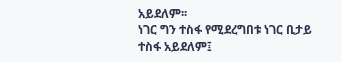አይደለም፡፡
ነገር ግን ተስፋ የሚደረግበቱ ነገር ቢታይ ተስፋ አይደለም፤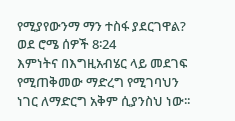የሚያየውንማ ማን ተስፋ ያደርገዋል? ወደ ሮሜ ሰዎች 8፡24
እምነትና በእግዚአብሄር ላይ መደገፍ የሚጠቅመው ማድረግ የሚገባህን ነገር ለማድርግ አቅም ሲያንስህ ነው፡፡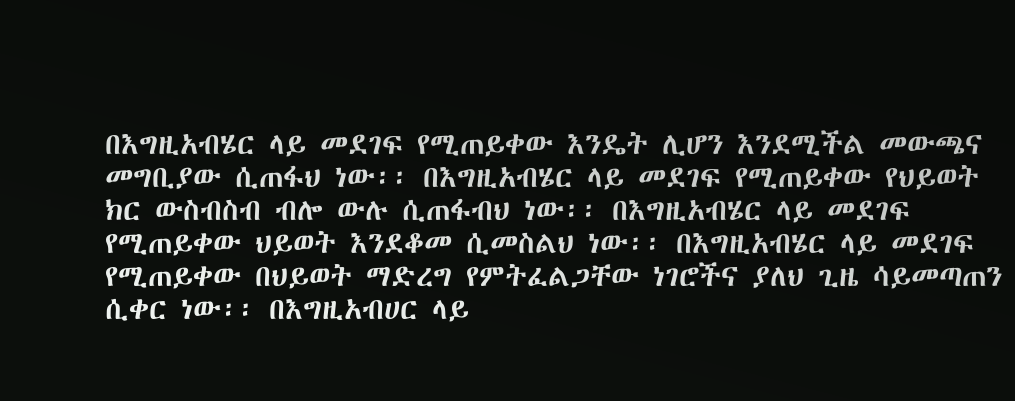በእግዚአብሄር ላይ መደገፍ የሚጠይቀው እንዴት ሊሆን እንደሚችል መውጫና መግቢያው ሲጠፋህ ነው፡፡ በእግዚአብሄር ላይ መደገፍ የሚጠይቀው የህይወት ክር ውስብስብ ብሎ ውሉ ሲጠፋብህ ነው፡፡ በእግዚአብሄር ላይ መደገፍ የሚጠይቀው ህይወት እንደቆመ ሲመስልህ ነው፡፡ በእግዚአብሄር ላይ መደገፍ የሚጠይቀው በህይወት ማድረግ የምትፈልጋቸው ነገሮችና ያለህ ጊዜ ሳይመጣጠን ሲቀር ነው፡፡ በእግዚአብሀር ላይ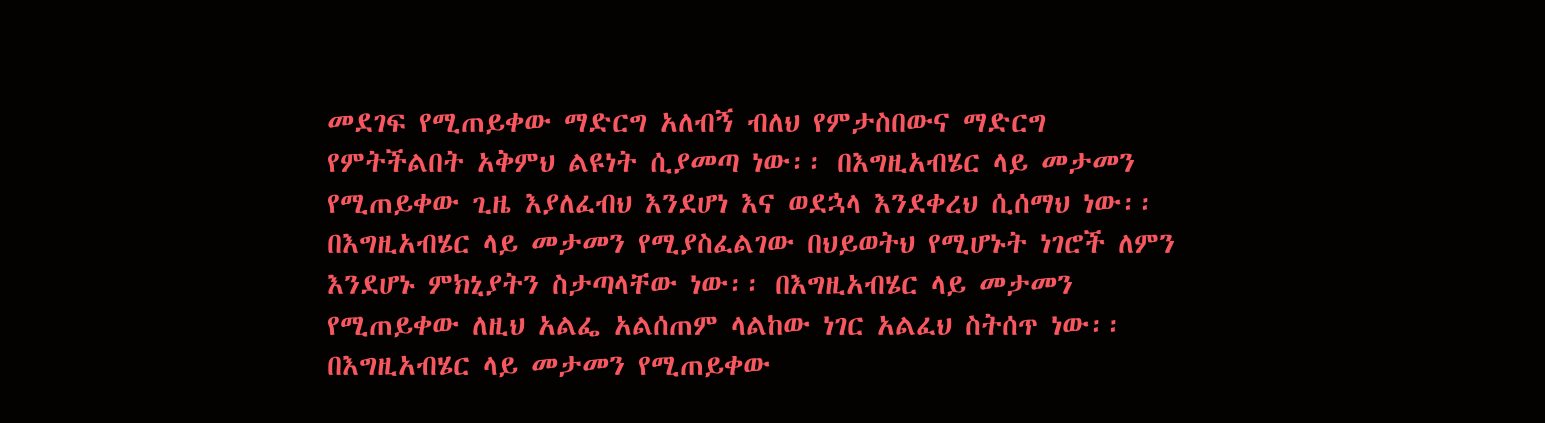መደገፍ የሚጠይቀው ማድርግ አለብኝ ብለህ የምታስበውና ማድርግ የምትችልበት አቅምህ ልዩነት ሲያመጣ ነው፡፡ በእግዚአብሄር ላይ መታመን የሚጠይቀው ጊዜ እያለፈብህ እንደሆነ እና ወደኋላ እንደቀረህ ሲሰማህ ነው፡፡ በእግዚአብሄር ላይ መታመን የሚያስፈልገው በህይወትህ የሚሆኑት ነገሮች ለምን እንደሆኑ ምክኒያትን ስታጣላቸው ነው፡፡ በእግዚአብሄር ላይ መታመን የሚጠይቀው ለዚህ አልፌ አልሰጠም ላልከው ነገር አልፈህ ስትሰጥ ነው፡፡ በእግዚአብሄር ላይ መታመን የሚጠይቀው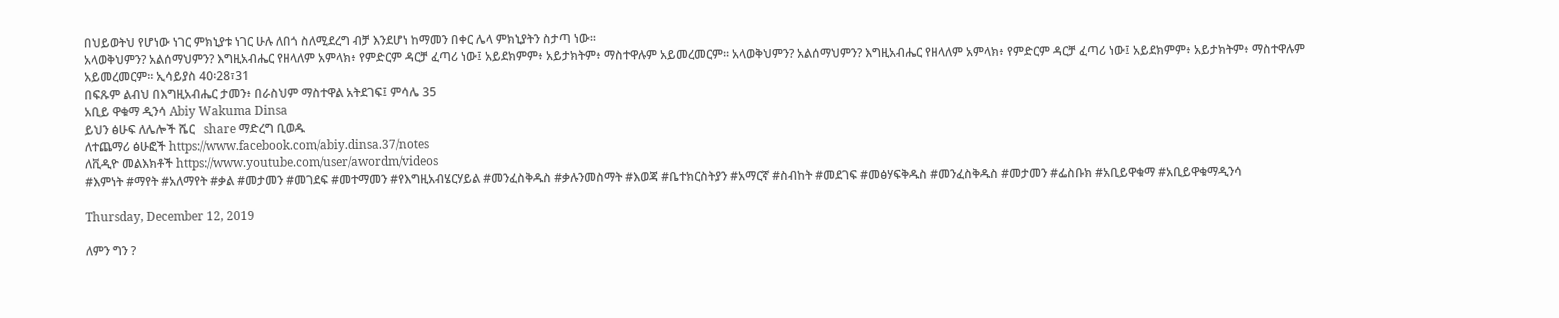በህይወትህ የሆነው ነገር ምክኒያቱ ነገር ሁሉ ለበጎ ስለሚደረግ ብቻ እንደሆነ ከማመን በቀር ሌላ ምክኒያትን ስታጣ ነው፡፡
አላወቅህምን? አልሰማህምን? እግዚአብሔር የዘላለም አምላክ፥ የምድርም ዳርቻ ፈጣሪ ነው፤ አይደክምም፥ አይታክትም፥ ማስተዋሉም አይመረመርም። አላወቅህምን? አልሰማህምን? እግዚአብሔር የዘላለም አምላክ፥ የምድርም ዳርቻ ፈጣሪ ነው፤ አይደክምም፥ አይታክትም፥ ማስተዋሉም አይመረመርም። ኢሳይያስ 40፡28፣31
በፍጹም ልብህ በእግዚአብሔር ታመን፥ በራስህም ማስተዋል አትደገፍ፤ ምሳሌ 35
አቢይ ዋቁማ ዲንሳ Abiy Wakuma Dinsa
ይህን ፅሁፍ ለሌሎች ሼር   share ማድረግ ቢወዱ
ለተጨማሪ ፅሁፎች https://www.facebook.com/abiy.dinsa.37/notes
ለቪዲዮ መልእክቶች https://www.youtube.com/user/awordm/videos
#እምነት #ማየት #አለማየት #ቃል #መታመን #መገደፍ #መተማመን #የእግዚአብሄርሃይል #መንፈስቅዱስ #ቃሉንመስማት #እወጃ #ቤተክርስትያን #አማርኛ #ስብከት #መደገፍ #መፅሃፍቅዱስ #መንፈስቅዱስ #መታመን #ፌስቡክ #አቢይዋቁማ #አቢይዋቁማዲንሳ

Thursday, December 12, 2019

ለምን ግን ?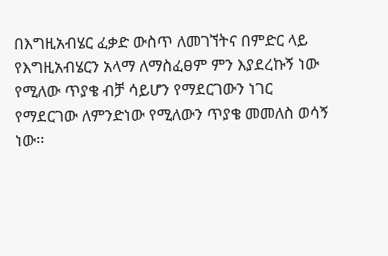በእግዚአብሄር ፈቃድ ውስጥ ለመገኘትና በምድር ላይ የእግዚአብሄርን አላማ ለማስፈፀም ምን እያደረኩኝ ነው የሚለው ጥያቄ ብቻ ሳይሆን የማደርገውን ነገር የማደርገው ለምንድነው የሚለውን ጥያቄ መመለስ ወሳኝ ነው፡፡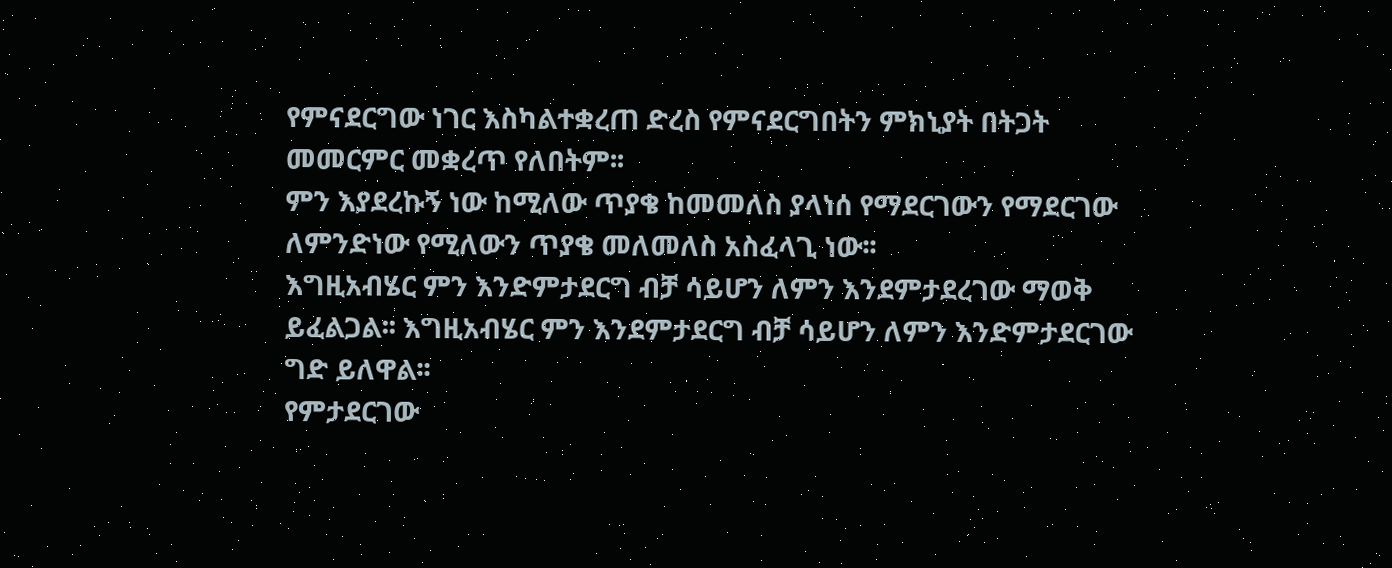የምናደርግው ነገር እስካልተቋረጠ ድረስ የምናደርግበትን ምክኒያት በትጋት መመርምር መቋረጥ የለበትም፡፡
ምን እያደረኩኝ ነው ከሚለው ጥያቄ ከመመለስ ያላነሰ የማደርገውን የማደርገው ለምንድነው የሚለውን ጥያቄ መለመለስ አስፈላጊ ነው፡፡
እግዚአብሄር ምን እንድምታደርግ ብቻ ሳይሆን ለምን እንደምታደረገው ማወቅ ይፈልጋል፡፡ እግዚአብሄር ምን እንደምታደርግ ብቻ ሳይሆን ለምን እንድምታደርገው ግድ ይለዋል፡፡
የምታደርገው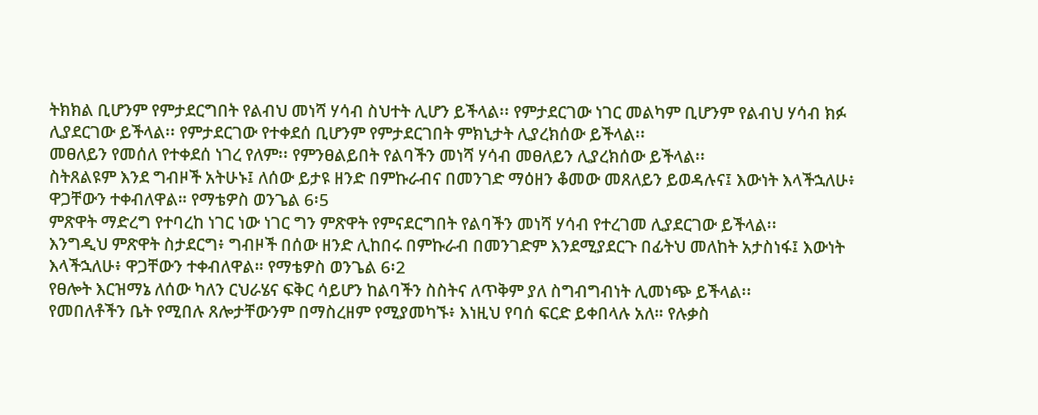ትክክል ቢሆንም የምታደርግበት የልብህ መነሻ ሃሳብ ስህተት ሊሆን ይችላል፡፡ የምታደርገው ነገር መልካም ቢሆንም የልብህ ሃሳብ ክፉ ሊያደርገው ይችላል፡፡ የምታደርገው የተቀደሰ ቢሆንም የምታደርገበት ምክኒታት ሊያረክሰው ይችላል፡፡
መፀለይን የመሰለ የተቀደሰ ነገረ የለም፡፡ የምንፀልይበት የልባችን መነሻ ሃሳብ መፀለይን ሊያረክሰው ይችላል፡፡
ስትጸልዩም እንደ ግብዞች አትሁኑ፤ ለሰው ይታዩ ዘንድ በምኩራብና በመንገድ ማዕዘን ቆመው መጸለይን ይወዳሉና፤ እውነት እላችኋለሁ፥ ዋጋቸውን ተቀብለዋል። የማቴዎስ ወንጌል 6፡5
ምጽዋት ማድረግ የተባረከ ነገር ነው ነገር ግን ምጽዋት የምናደርግበት የልባችን መነሻ ሃሳብ የተረገመ ሊያደርገው ይችላል፡፡
እንግዲህ ምጽዋት ስታደርግ፥ ግብዞች በሰው ዘንድ ሊከበሩ በምኩራብ በመንገድም እንደሚያደርጉ በፊትህ መለከት አታስነፋ፤ እውነት እላችኋለሁ፥ ዋጋቸውን ተቀብለዋል። የማቴዎስ ወንጌል 6፡2
የፀሎት እርዝማኔ ለሰው ካለን ርህራሄና ፍቅር ሳይሆን ከልባችን ስስትና ለጥቅም ያለ ስግብግብነት ሊመነጭ ይችላል፡፡
የመበለቶችን ቤት የሚበሉ ጸሎታቸውንም በማስረዘም የሚያመካኙ፥ እነዚህ የባሰ ፍርድ ይቀበላሉ አለ። የሉቃስ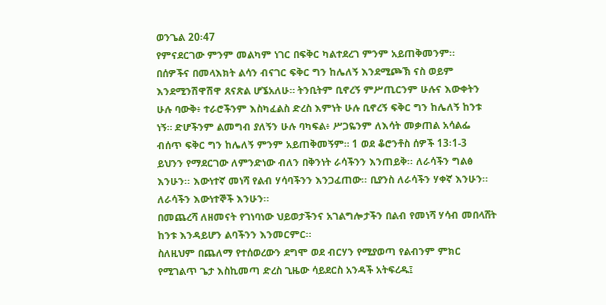ወንጌል 20፡47
የምናደርገው ምንም መልካም ነገር በፍቅር ካልተደረገ ምንም አይጠቅመንም፡፡
በሰዎችና በመላእክት ልሳን ብናገር ፍቅር ግን ከሌለኝ እንደሚጮኽ ናስ ወይም እንደሚንሽዋሽዋ ጸናጽል ሆኜአለሁ። ትንቢትም ቢኖረኝ ምሥጢርንም ሁሉና እውቀትን ሁሉ ባውቅ፥ ተራሮችንም እስካፈልስ ድረስ እምነት ሁሉ ቢኖረኝ ፍቅር ግን ከሌለኝ ከንቱ ነኝ። ድሆችንም ልመግብ ያለኝን ሁሉ ባካፍል፥ ሥጋዬንም ለእሳት መቃጠል አሳልፌ ብሰጥ ፍቅር ግን ከሌለኝ ምንም አይጠቅመኝም። 1 ወደ ቆሮንቶስ ሰዎች 13፡1-3
ይህንን የማደርገው ለምንድነው ብለን በቅንነት ራሳችንን እንጠይቅ፡፡ ለራሳችን ግልፅ እንሁን፡፡ እውነተኛ መነሻ የልብ ሃሳባችንን እንጋፈጠው፡፡ ቢያንስ ለራሳችን ሃቀኛ እንሁን፡፡ ለራሳችን እውነተኞች እንሁን፡፡
በመጨረሻ ለዘመናት የገነባነው ህይወታችንና አገልግሎታችን በልብ የመነሻ ሃሳብ መበላሸት ከንቱ እንዳይሆን ልባችንን እንመርምር፡፡
ስለዚህም በጨለማ የተሰወረውን ደግሞ ወደ ብርሃን የሚያወጣ የልብንም ምክር የሚገልጥ ጌታ እስኪመጣ ድረስ ጊዜው ሳይደርስ አንዳች አትፍረዱ፤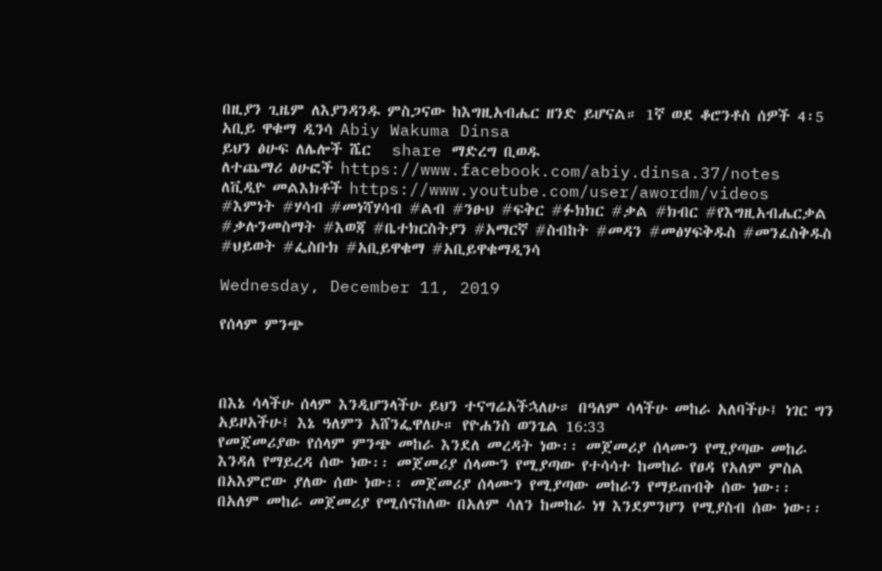በዚያን ጊዜም ለእያንዳንዱ ምስጋናው ከእግዚአብሔር ዘንድ ይሆናል። 1ኛ ወደ ቆሮንቶስ ሰዎች 4፡5
አቢይ ዋቁማ ዲንሳ Abiy Wakuma Dinsa
ይህን ፅሁፍ ለሌሎች ሼር   share ማድረግ ቢወዱ
ለተጨማሪ ፅሁፎች https://www.facebook.com/abiy.dinsa.37/notes
ለቪዲዮ መልእክቶች https://www.youtube.com/user/awordm/videos
#እምነት #ሃሳብ #መነሻሃሳብ #ልብ #ንፁህ #ፍቅር #ፉክክር #ቃል #ክብር #የእግዚአብሔርቃል #ቃሉንመስማት #እወጃ #ቤተክርስትያን #አማርኛ #ስብከት #መዳን #መፅሃፍቅዱስ #መንፈስቅዱስ #ህይወት #ፌስቡክ #አቢይዋቁማ #አቢይዋቁማዲንሳ

Wednesday, December 11, 2019

የሰላም ምንጭ



በእኔ ሳላችሁ ሰላም እንዲሆንላችሁ ይህን ተናግሬአችኋለሁ። በዓለም ሳላችሁ መከራ አለባችሁ፤ ነገር ግን አይዞአችሁ፤ እኔ ዓለምን አሸንፌዋለሁ። የዮሐንስ ወንጌል 16:33
የመጀመሪያው የሰላም ምንጭ መከራ እንደለ መረዳት ነው፡፡ መጀመሪያ ሰላሙን የሚያጣው መከራ እንዳለ የማይረዳ ሰው ነው፡፡ መጀመሪያ ሰላሙን የሚያጣው የተሳሳተ ከመከራ የፀዳ የአለም ምስል በአእምሮው ያለው ሰው ነው፡፡ መጀመሪያ ሰላሙን የሚያጣው መከራን የማይጠብቅ ሰው ነው፡፡
በአለም መከራ መጀመሪያ የሚሰናከለው በአለም ሳለን ከመከራ ነፃ እንደምንሆን የሚያስብ ሰው ነው፡፡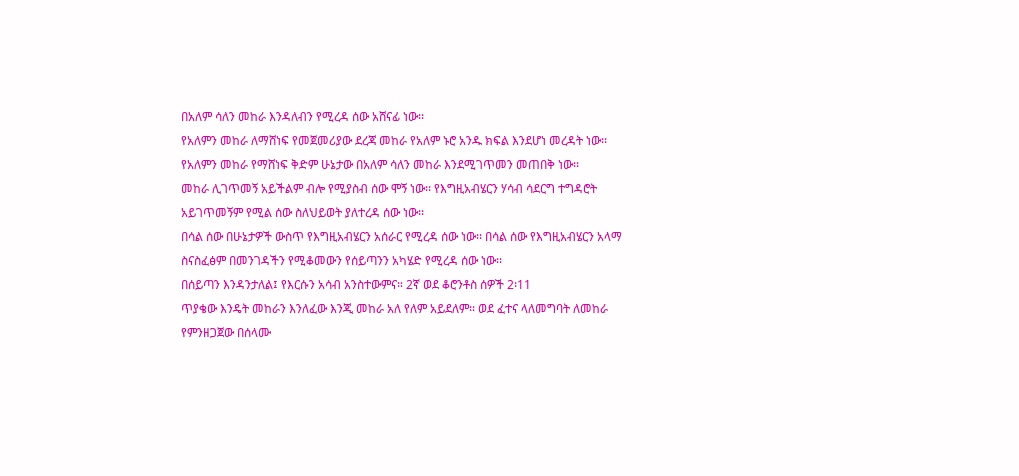በአለም ሳለን መከራ እንዳለብን የሚረዳ ሰው አሸናፊ ነው፡፡
የአለምን መከራ ለማሸነፍ የመጀመሪያው ደረጃ መከራ የአለም ኑሮ አንዱ ክፍል እንደሆነ መረዳት ነው፡፡ የአለምን መከራ የማሸነፍ ቅድም ሁኔታው በአለም ሳለን መከራ እንደሚገጥመን መጠበቅ ነው፡፡
መከራ ሊገጥመኝ አይችልም ብሎ የሚያስብ ሰው ሞኝ ነው፡፡ የእግዚአብሄርን ሃሳብ ሳደርግ ተግዳሮት አይገጥመኝም የሚል ሰው ስለህይወት ያለተረዳ ሰው ነው፡፡
በሳል ሰው በሁኔታዎች ውስጥ የእግዚአብሄርን አሰራር የሚረዳ ሰው ነው፡፡ በሳል ሰው የእግዚአብሄርን አላማ ስናስፈፅም በመንገዳችን የሚቆመውን የሰይጣንን አካሄድ የሚረዳ ሰው ነው፡፡
በሰይጣን እንዳንታለል፤ የእርሱን አሳብ አንስተውምና። 2ኛ ወደ ቆሮንቶስ ሰዎች 2፡11
ጥያቄው እንዴት መከራን እንለፈው እንጂ መከራ አለ የለም አይደለም፡፡ ወደ ፈተና ላለመግባት ለመከራ የምንዘጋጀው በሰላሙ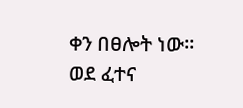ቀን በፀሎት ነው፡፡
ወደ ፈተና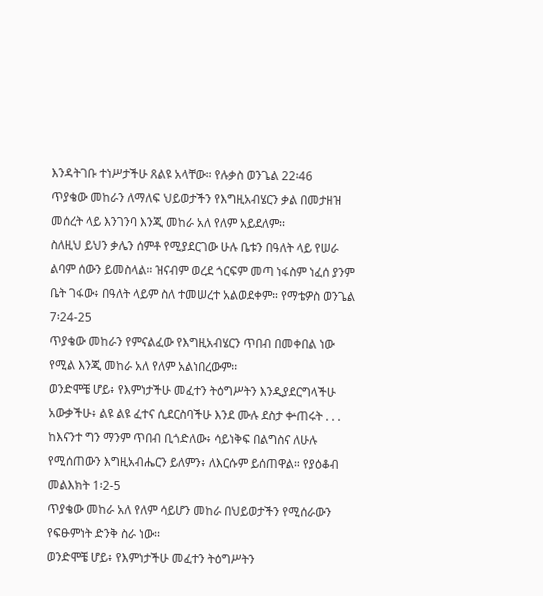እንዳትገቡ ተነሥታችሁ ጸልዩ አላቸው። የሉቃስ ወንጌል 22፡46
ጥያቄው መከራን ለማለፍ ህይወታችን የእግዚአብሄርን ቃል በመታዘዝ መሰረት ላይ እንገንባ እንጂ መከራ አለ የለም አይደለም፡፡
ስለዚህ ይህን ቃሌን ሰምቶ የሚያደርገው ሁሉ ቤቱን በዓለት ላይ የሠራ ልባም ሰውን ይመስላል። ዝናብም ወረደ ጎርፍም መጣ ነፋስም ነፈሰ ያንም ቤት ገፋው፥ በዓለት ላይም ስለ ተመሠረተ አልወደቀም። የማቴዎስ ወንጌል 7፡24-25
ጥያቄው መከራን የምናልፈው የእግዚአብሄርን ጥበብ በመቀበል ነው የሚል እንጂ መከራ አለ የለም አልነበረውም፡፡
ወንድሞቼ ሆይ፥ የእምነታችሁ መፈተን ትዕግሥትን እንዲያደርግላችሁ አውቃችሁ፥ ልዩ ልዩ ፈተና ሲደርስባችሁ እንደ ሙሉ ደስታ ቍጠሩት . . . ከእናንተ ግን ማንም ጥበብ ቢጎድለው፥ ሳይነቅፍ በልግስና ለሁሉ የሚሰጠውን እግዚአብሔርን ይለምን፥ ለእርሱም ይሰጠዋል። የያዕቆብ መልእክት 1፡2-5
ጥያቄው መከራ አለ የለም ሳይሆን መከራ በህይወታችን የሚሰራውን የፍፁምነት ድንቅ ስራ ነው፡፡
ወንድሞቼ ሆይ፥ የእምነታችሁ መፈተን ትዕግሥትን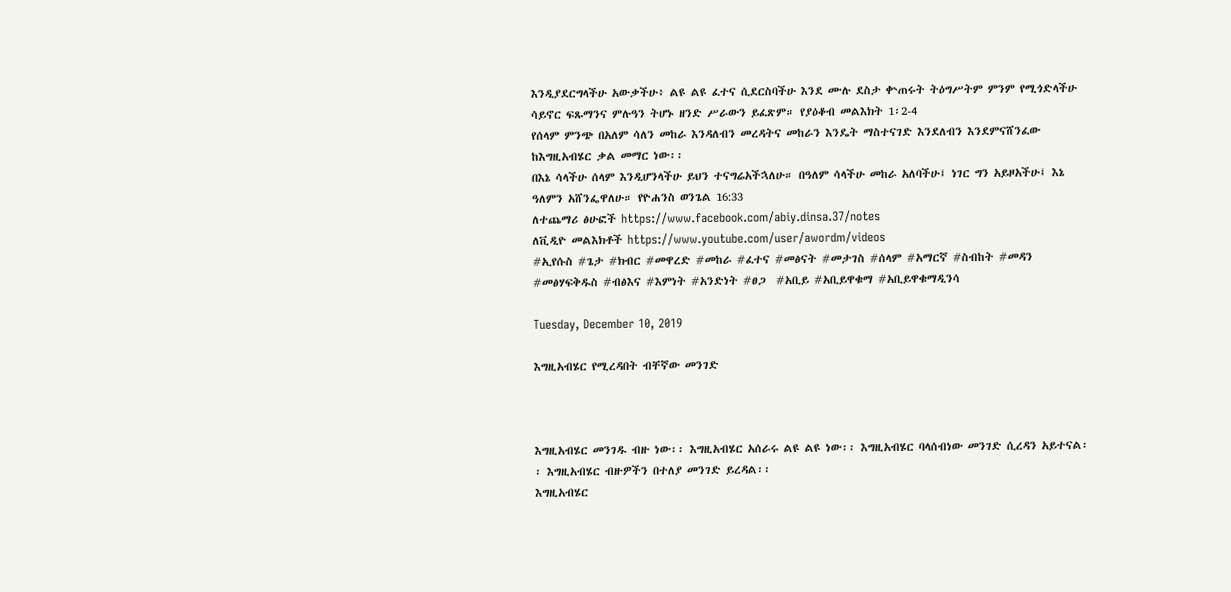እንዲያደርግላችሁ አውቃችሁ፥ ልዩ ልዩ ፈተና ሲደርስባችሁ እንደ ሙሉ ደስታ ቍጠሩት ትዕግሥትም ምንም የሚጎድላችሁ ሳይኖር ፍጹማንና ምሉዓን ትሆኑ ዘንድ ሥራውን ይፈጽም። የያዕቆብ መልእክት 1፡2-4
የሰላም ምንጭ በአለም ሳለን መከራ እንዳለብን መረዳትና መከራን እንዴት ማስተናገድ እንደለብን እንደምናሸንፈው ከእግዚአብሄር ቃል መማር ነው፡፡
በእኔ ሳላችሁ ሰላም እንዲሆንላችሁ ይህን ተናግሬአችኋለሁ። በዓለም ሳላችሁ መከራ አለባችሁ፤ ነገር ግን አይዞአችሁ፤ እኔ ዓለምን አሸንፌዋለሁ። የዮሐንስ ወንጌል 16:33
ለተጨማሪ ፅሁፎች https://www.facebook.com/abiy.dinsa.37/notes
ለቪዲዮ መልእክቶች https://www.youtube.com/user/awordm/videos
#ኢየሱስ #ጌታ #ክብር #መዋረድ #መከራ #ፈተና #መፅናት #መታገስ #ሰላም #አማርኛ #ስብከት #መዳን #መፅሃፍቅዱስ #ብፅእና #እምነት #አንድነት #ፀጋ  #አቢይ #አቢይዋቁማ #አቢይዋቁማዲንሳ

Tuesday, December 10, 2019

እግዚአብሄር የሚረዳበት ብቸኛው መንገድ



እግዚአብሄር መንገዱ ብዙ ነው፡፡ እግዚአብሄር አሰራሩ ልዩ ልዩ ነው፡፡ እግዚአብሄር ባላሰብነው መንገድ ሲረዳን አይተናል፡፡ እግዚአብሄር ብዙዎችን በተለያ መንገድ ይረዳል፡፡
እግዚአብሄር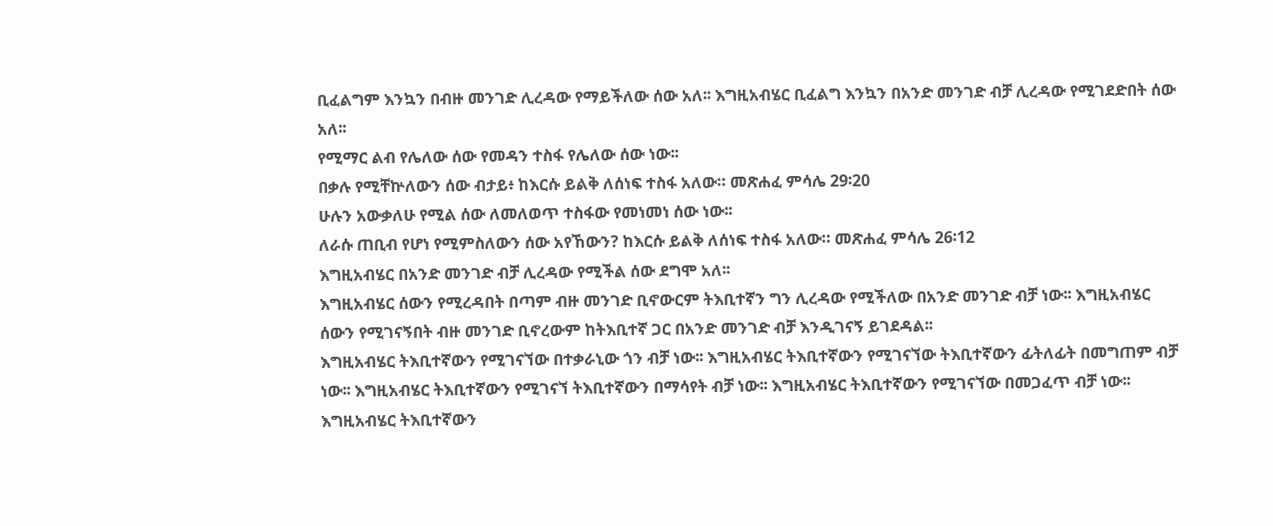ቢፈልግም እንኳን በብዙ መንገድ ሊረዳው የማይችለው ሰው አለ፡፡ እግዚአብሄር ቢፈልግ እንኳን በአንድ መንገድ ብቻ ሊረዳው የሚገደድበት ሰው አለ፡፡
የሚማር ልብ የሌለው ሰው የመዳን ተስፋ የሌለው ሰው ነው፡፡
በቃሉ የሚቸኵለውን ሰው ብታይ፥ ከእርሱ ይልቅ ለሰነፍ ተስፋ አለው። መጽሐፈ ምሳሌ 29፡20
ሁሉን አውቃለሁ የሚል ሰው ለመለወጥ ተስፋው የመነመነ ሰው ነው፡፡
ለራሱ ጠቢብ የሆነ የሚምስለውን ሰው አየኸውን? ከእርሱ ይልቅ ለሰነፍ ተስፋ አለው። መጽሐፈ ምሳሌ 26፡12
እግዚአብሄር በአንድ መንገድ ብቻ ሊረዳው የሚችል ሰው ደግሞ አለ፡፡
እግዚአብሄር ሰውን የሚረዳበት በጣም ብዙ መንገድ ቢኖውርም ትእቢተኛን ግን ሊረዳው የሚችለው በአንድ መንገድ ብቻ ነው፡፡ እግዚአብሄር ሰውን የሚገናኝበት ብዙ መንገድ ቢኖረውም ከትእቢተኛ ጋር በአንድ መንገድ ብቻ እንዲገናኝ ይገደዳል፡፡
እግዚአብሄር ትእቢተኛውን የሚገናኘው በተቃራኒው ጎን ብቻ ነው፡፡ እግዚአብሄር ትእቢተኛውን የሚገናኘው ትእቢተኛውን ፊትለፊት በመግጠም ብቻ ነው፡፡ እግዚአብሄር ትእቢተኛውን የሚገናኘ ትእቢተኛውን በማሳየት ብቻ ነው፡፡ እግዚአብሄር ትእቢተኛውን የሚገናኘው በመጋፈጥ ብቻ ነው፡፡ እግዚአብሄር ትእቢተኛውን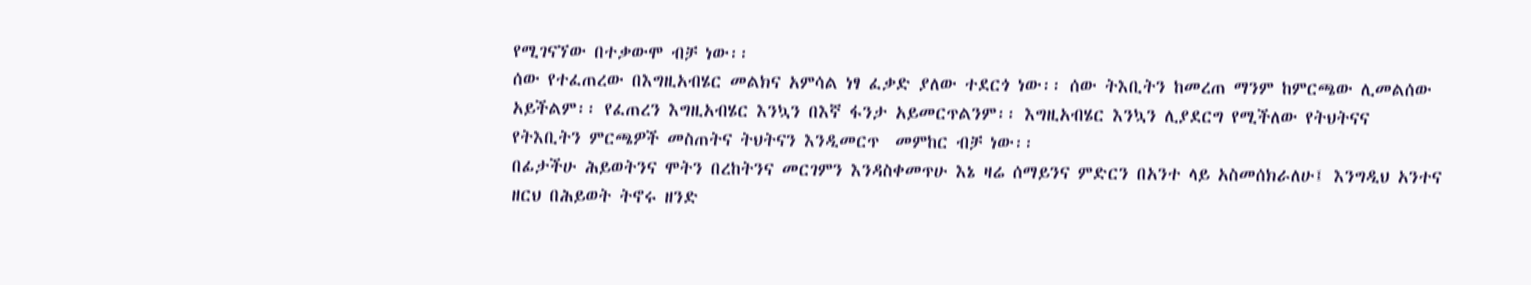የሚገናኘው በተቃውሞ ብቻ ነው፡፡
ሰው የተፈጠረው በእግዚአብሄር መልክና አምሳል ነፃ ፈቃድ ያለው ተደርጎ ነው፡፡ ሰው ትእቢትን ከመረጠ ማንም ከምርጫው ሊመልሰው አይችልም፡፡ የፈጠረን እግዚአብሄር እንኳን በእኛ ፋንታ አይመርጥልንም፡፡ እግዚአብሄር እንኳን ሊያደርግ የሚችለው የትህትናና የትእቢትን ምርጫዎች መስጠትና ትህትናን እንዲመርጥ  መምከር ብቻ ነው፡፡
በፊታችሁ ሕይወትንና ሞትን በረከትንና መርገምን እንዳስቀመጥሁ እኔ ዛሬ ሰማይንና ምድርን በአንተ ላይ አስመሰክራለሁ፤ እንግዲህ አንተና ዘርህ በሕይወት ትኖሩ ዘንድ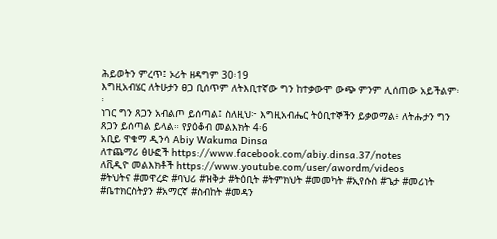ሕይወትን ምረጥ፤ ኦሪት ዘዳግም 30፡19
እግዚአብሄር ለትሁታን ፀጋ ቢሰጥም ለትእቢተኛው ግን ከተቃውሞ ውጭ ምንም ሊሰጠው አይችልም፡፡
ነገር ግን ጸጋን አብልጦ ይሰጣል፤ ስለዚህ፦ እግዚአብሔር ትዕቢተኞችን ይቃወማል፥ ለትሑታን ግን ጸጋን ይሰጣል ይላል። የያዕቆብ መልእክት 4፡6
አቢይ ዋቁማ ዲንሳ Abiy Wakuma Dinsa
ለተጨማሪ ፅሁፎች https://www.facebook.com/abiy.dinsa.37/notes
ለቪዲዮ መልእክቶች https://www.youtube.com/user/awordm/videos
#ትህትና #መዋረድ #ባህሪ #ዝቅታ #ትዕቢት #ትምክህት #መመካት #ኢየሱስ #ጌታ #መሪነት #ቤተክርስትያን #አማርኛ #ስብከት #መዳን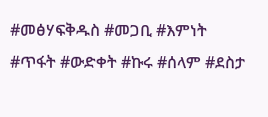#መፅሃፍቅዱስ #መጋቢ #እምነት #ጥፋት #ውድቀት #ኩሩ #ሰላም #ደስታ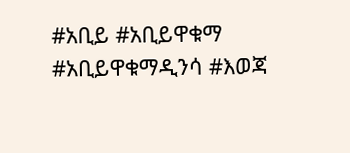#አቢይ #አቢይዋቁማ #አቢይዋቁማዲንሳ #እወጃ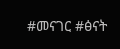#መናገር #ፅናት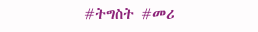#ትግስት #መሪ